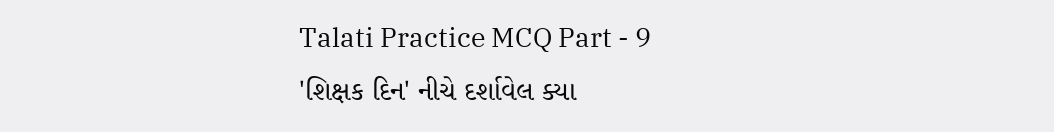Talati Practice MCQ Part - 9
'શિક્ષક દિન' નીચે દર્શાવેલ ક્યા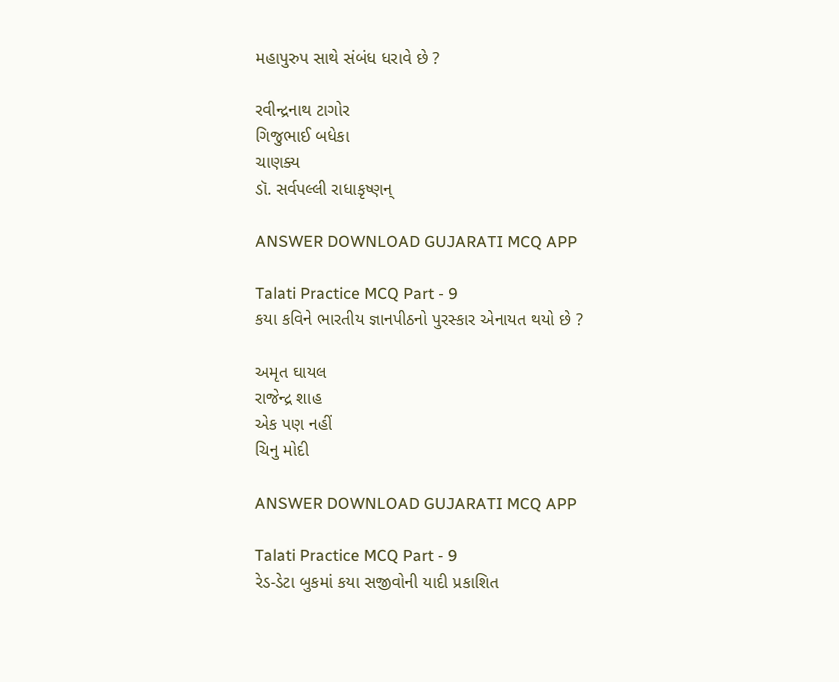મહાપુરુપ સાથે સંબંધ ધરાવે છે ?

રવીન્દ્રનાથ ટાગોર
ગિજુભાઈ બધેકા
ચાણક્ય
ડૉ. સર્વપલ્લી રાધાકૃષ્ણન્

ANSWER DOWNLOAD GUJARATI MCQ APP

Talati Practice MCQ Part - 9
કયા કવિને ભારતીય જ્ઞાનપીઠનો પુરસ્કાર એનાયત થયો છે ?

અમૃત ઘાયલ
રાજેન્દ્ર શાહ
એક પણ નહીં
ચિનુ મોદી

ANSWER DOWNLOAD GUJARATI MCQ APP

Talati Practice MCQ Part - 9
રેડ-ડેટા બુકમાં કયા સજીવોની યાદી પ્રકાશિત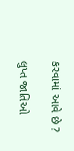કરવામાં આવે છે ?

લુપ્ત જાતિઓ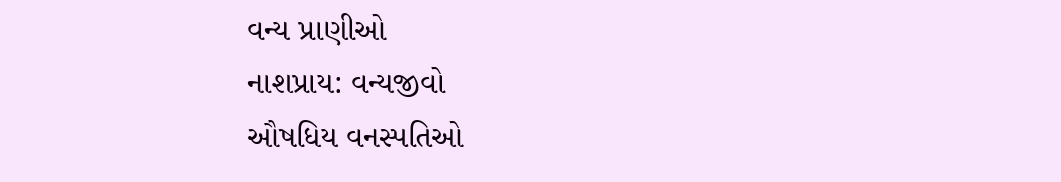વન્ય પ્રાણીઓ
નાશપ્રાય: વન્યજીવો
ઔષધિય વનસ્પતિઓ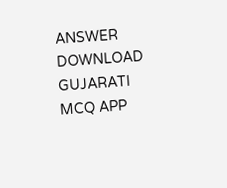ANSWER DOWNLOAD GUJARATI MCQ APP